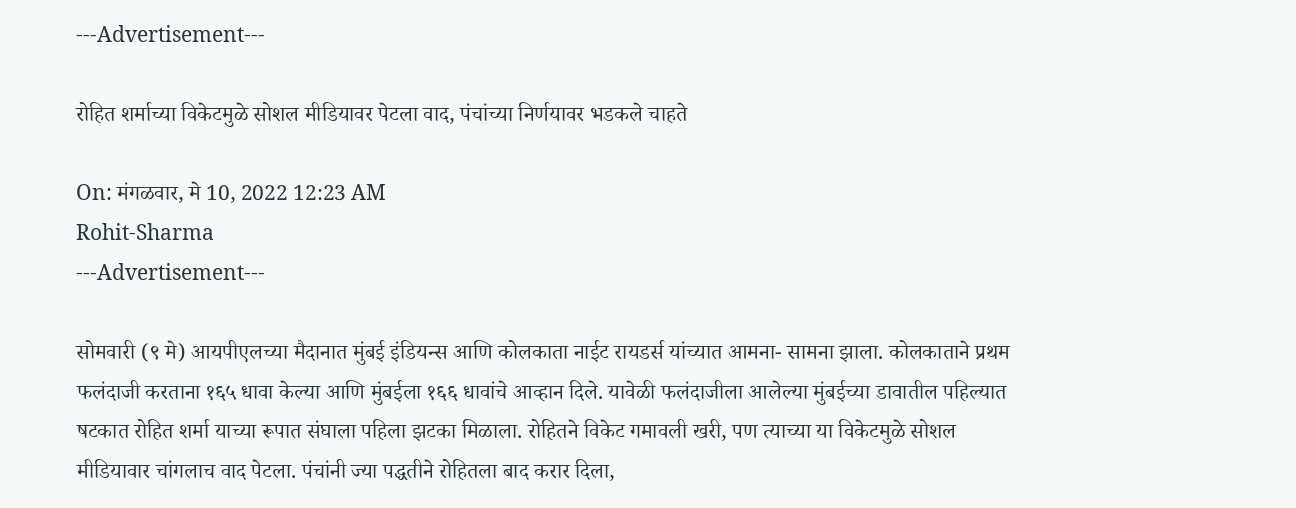---Advertisement---

रोहित शर्माच्या विकेटमुळे सोशल मीडियावर पेटला वाद, पंचांच्या निर्णयावर भडकले चाहते

On: मंगळवार, मे 10, 2022 12:23 AM
Rohit-Sharma
---Advertisement---

सोमवारी (९ मे) आयपीएलच्या मैदानात मुंबई इंडियन्स आणि कोलकाता नाईट रायडर्स यांच्यात आमना- सामना झाला. कोलकाताने प्रथम फलंदाजी करताना १६५ धावा केल्या आणि मुंबईला १६६ धावांचे आव्हान दिले. यावेळी फलंदाजीला आलेल्या मुंबईच्या डावातील पहिल्यात षटकात रोहित शर्मा याच्या रूपात संघाला पहिला झटका मिळाला. रोहितने विकेट गमावली खरी, पण त्याच्या या विकेटमुळे सोशल मीडियावार चांगलाच वाद पेटला. पंचांनी ज्या पद्धतीने रोहितला बाद करार दिला,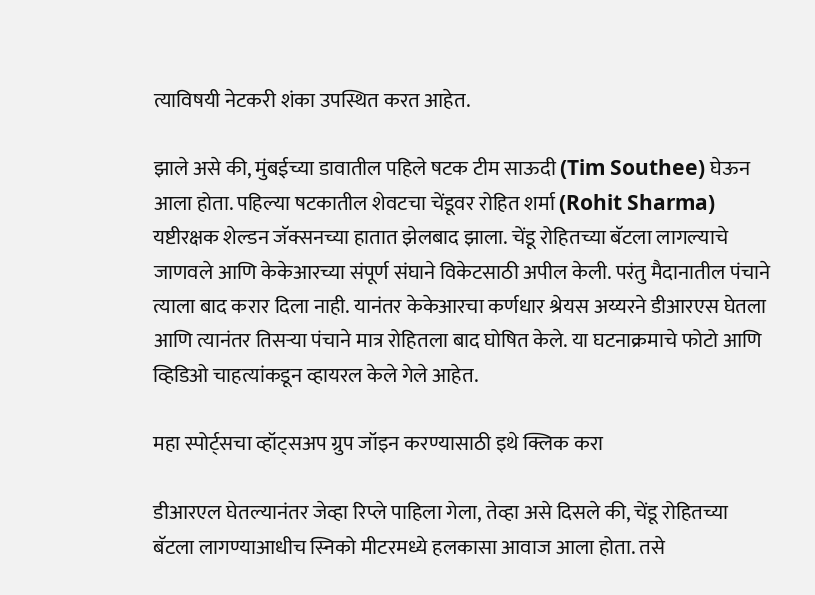त्याविषयी नेटकरी शंका उपस्थित करत आहेत.

झाले असे की, मुंबईच्या डावातील पहिले षटक टीम साऊदी (Tim Southee) घेऊन आला होता. पहिल्या षटकातील शेवटचा चेंडूवर रोहित शर्मा (Rohit Sharma) यष्टीरक्षक शेल्डन जॅक्सनच्या हातात झेलबाद झाला. चेंडू रोहितच्या बॅटला लागल्याचे जाणवले आणि केकेआरच्या संपूर्ण संघाने विकेटसाठी अपील केली. परंतु मैदानातील पंचाने त्याला बाद करार दिला नाही. यानंतर केकेआरचा कर्णधार श्रेयस अय्यरने डीआरएस घेतला आणि त्यानंतर तिसऱ्या पंचाने मात्र रोहितला बाद घोषित केले. या घटनाक्रमाचे फोटो आणि व्हिडिओ चाहत्यांकडून व्हायरल केले गेले आहेत.

महा स्पोर्ट्सचा व्हॉट्सअप ग्रुप जॉइन करण्यासाठी इथे क्लिक करा

डीआरएल घेतल्यानंतर जेव्हा रिप्ले पाहिला गेला, तेव्हा असे दिसले की, चेंडू रोहितच्या बॅटला लागण्याआधीच स्निको मीटरमध्ये हलकासा आवाज आला होता. तसे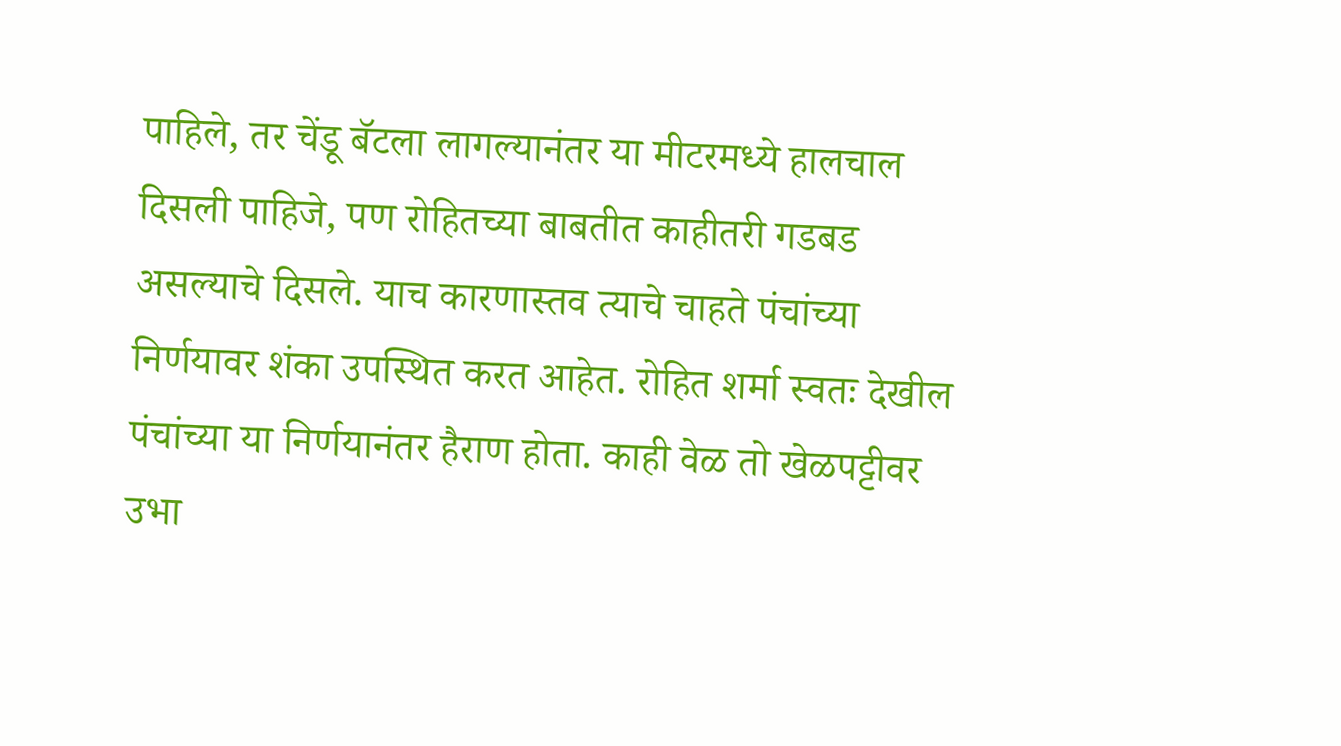पाहिले, तर चेंडू बॅटला लागल्यानंतर या मीटरमध्ये हालचाल दिसली पाहिजे, पण रोहितच्या बाबतीत काहीतरी गडबड असल्याचे दिसले. याच कारणास्तव त्याचे चाहते पंचांच्या निर्णयावर शंका उपस्थित करत आहेत. रोहित शर्मा स्वतः देखील पंचांच्या या निर्णयानंतर हैराण होता. काही वेळ तो खेळपट्टीवर उभा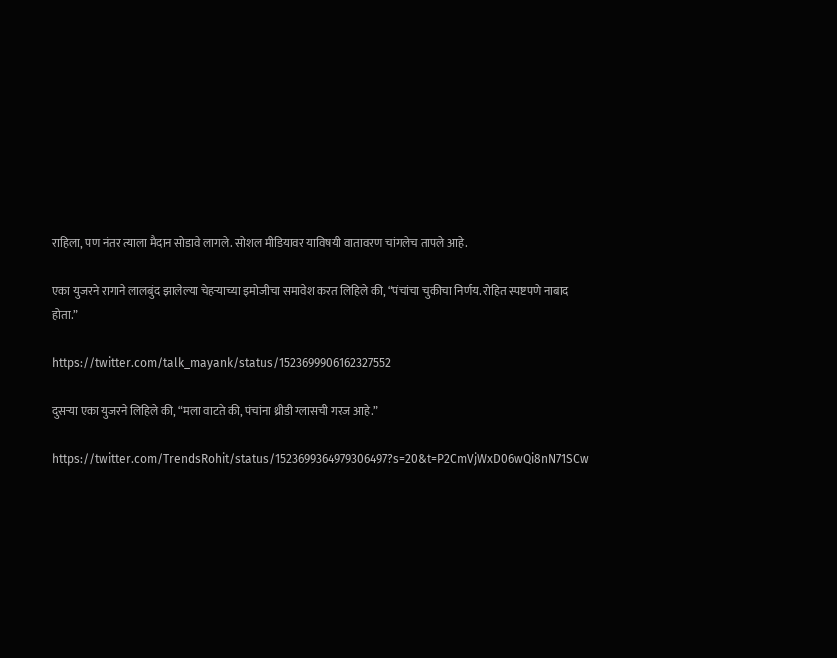राहिला, पण नंतर त्याला मैदान सोडावे लागले. सोशल मीडियावर याविषयी वातावरण चांगलेच तापले आहे.

एका युजरने रागाने लालबुंद झालेल्या चेहऱ्याच्या इमोजीचा समावेश करत लिहिले की, “पंचांचा चुकीचा निर्णय. रोहित स्पष्टपणे नाबाद होता.”

https://twitter.com/talk_mayank/status/1523699906162327552

दुसऱ्या एका युजरने लिहिले की, “मला वाटते की, पंचांना थ्रीडी ग्लासची गरज आहे.”

https://twitter.com/TrendsRohit/status/1523699364979306497?s=20&t=P2CmVjWxD06wQi8nN71SCw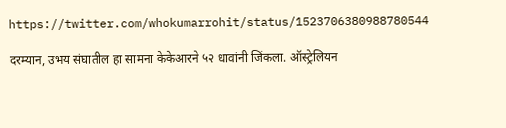https://twitter.com/whokumarrohit/status/1523706380988780544

दरम्यान, उभय संघातील हा सामना केकेआरने ५२ धावांनी जिंकला. ऑस्ट्रेलियन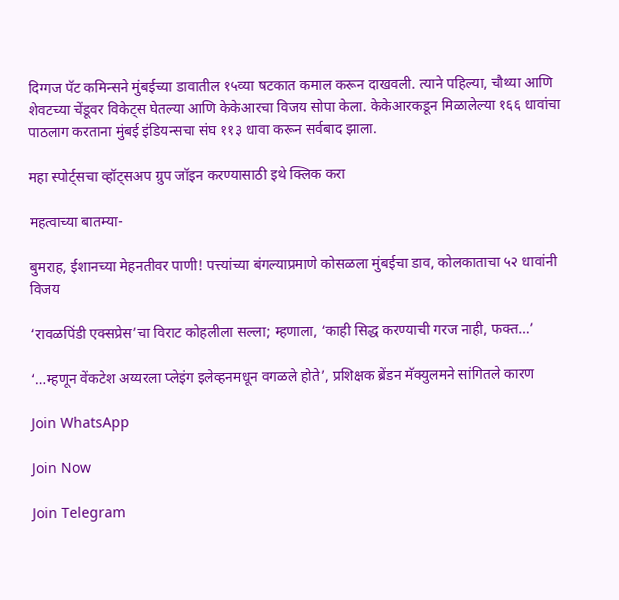दिग्गज पॅट कमिन्सने मुंबईच्या डावातील १५व्या षटकात कमाल करून दाखवली. त्याने पहिल्या, चौथ्या आणि शेवटच्या चेंडूवर विकेट्स घेतल्या आणि केकेआरचा विजय सोपा केला. केकेआरकडून मिळालेल्या १६६ धावांचा पाठलाग करताना मुंबई इंडियन्सचा संघ ११३ धावा करून सर्वबाद झाला.

महा स्पोर्ट्सचा व्हॉट्सअप ग्रुप जॉइन करण्यासाठी इथे क्लिक करा

महत्वाच्या बातम्या-

बुमराह, ईशानच्या मेहनतीवर पाणी! पत्त्यांच्या बंगल्याप्रमाणे कोसळला मुंबईचा डाव, कोलकाताचा ५२ धावांनी विजय

‘रावळपिंडी एक्सप्रेस’चा विराट कोहलीला सल्ला; म्हणाला, ‘काही सिद्ध करण्याची गरज नाही, फक्त…’

‘…म्हणून वेंकटेश अय्यरला प्लेइंग इलेव्हनमधून वगळले होते’, प्रशिक्षक ब्रेंडन मॅक्युलमने सांगितले कारण

Join WhatsApp

Join Now

Join Telegram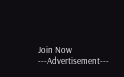Join Now
---Advertisement---